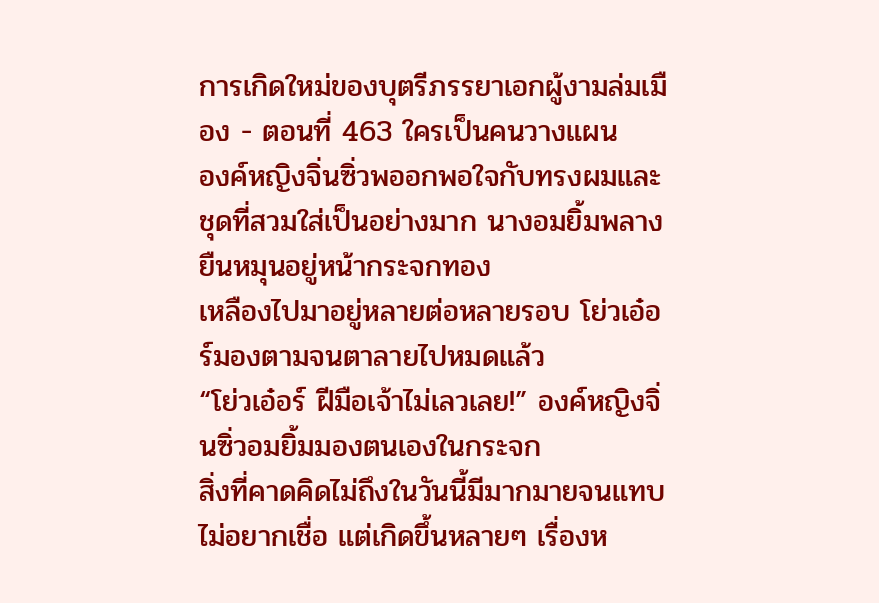การเกิดใหม่ของบุตรีภรรยาเอกผู้งามล่มเมือง - ตอนที่ 463 ใครเป็นคนวางแผน
องค์หญิงจิ่นซิ่วพออกพอใจกับทรงผมและชุดที่สวมใส่เป็นอย่างมาก นางอมยิ้มพลางยืนหมุนอยู่หน้ากระจกทอง
เหลืองไปมาอยู่หลายต่อหลายรอบ โย่วเอ๋อร์มองตามจนตาลายไปหมดแล้ว
“โย่วเอ๋อร์ ฝีมือเจ้าไม่เลวเลย!” องค์หญิงจิ่นซิ่วอมยิ้มมองตนเองในกระจก
สิ่งที่คาดคิดไม่ถึงในวันนี้มีมากมายจนแทบไม่อยากเชื่อ แต่เกิดขึ้นหลายๆ เรื่องห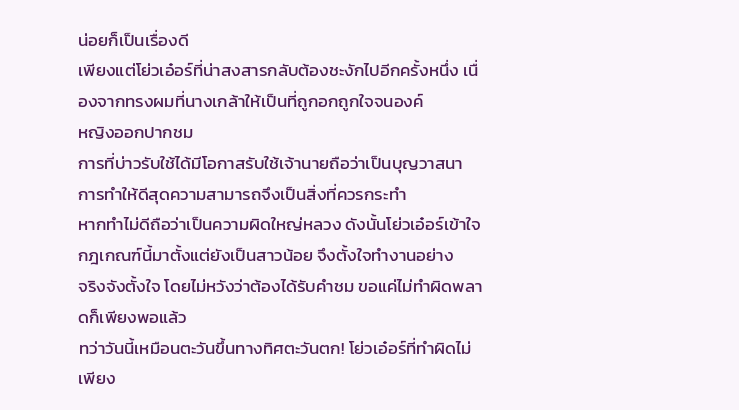น่อยก็เป็นเรื่องดี
เพียงแต่โย่วเอ๋อร์ที่น่าสงสารกลับต้องชะงักไปอีกครั้งหนึ่ง เนื่องจากทรงผมที่นางเกล้าให้เป็นที่ถูกอกถูกใจจนองค์
หญิงออกปากชม
การที่บ่าวรับใช้ได้มีโอกาสรับใช้เจ้านายถือว่าเป็นบุญวาสนา การทำให้ดีสุดความสามารถจึงเป็นสิ่งที่ควรกระทำ
หากทำไม่ดีถือว่าเป็นความผิดใหญ่หลวง ดังนั้นโย่วเอ๋อร์เข้าใจกฎเกณฑ์นี้มาตั้งแต่ยังเป็นสาวน้อย จึงตั้งใจทำงานอย่าง
จริงจังตั้งใจ โดยไม่หวังว่าต้องได้รับคำชม ขอแค่ไม่ทำผิดพลาดก็เพียงพอแล้ว
ทว่าวันนี้เหมือนตะวันขึ้นทางทิศตะวันตก! โย่วเอ๋อร์ที่ทำผิดไม่เพียง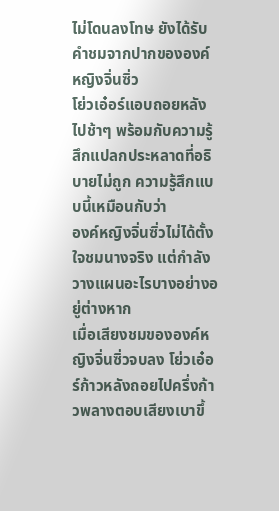ไม่โดนลงโทษ ยังได้รับคำชมจากปากขององค์
หญิงจิ่นซิ่ว
โย่วเอ๋อร์แอบถอยหลังไปช้าๆ พร้อมกับความรู้สึกแปลกประหลาดที่อธิบายไม่ถูก ความรู้สึกแบบนี้เหมือนกับว่า
องค์หญิงจิ่นซิ่วไม่ได้ตั้งใจชมนางจริง แต่กำลังวางแผนอะไรบางอย่างอยู่ต่างหาก
เมื่อเสียงชมขององค์หญิงจิ่นซิ่วจบลง โย่วเอ๋อร์ก้าวหลังถอยไปครึ่งก้าวพลางตอบเสียงเบาขึ้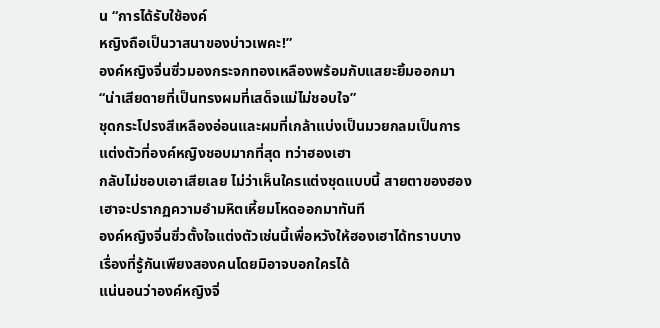น “การได้รับใช้องค์
หญิงถือเป็นวาสนาของบ่าวเพคะ!”
องค์หญิงจิ่นซิ่วมองกระจกทองเหลืองพร้อมกับแสยะยิ้มออกมา “น่าเสียดายที่เป็นทรงผมที่เสด็จแม่ไม่ชอบใจ”
ชุดกระโปรงสีเหลืองอ่อนและผมที่เกล้าแบ่งเป็นมวยกลมเป็นการแต่งตัวที่องค์หญิงชอบมากที่สุด ทว่าฮองเฮา
กลับไม่ชอบเอาเสียเลย ไม่ว่าเห็นใครแต่งชุดแบบนี้ สายตาของฮองเฮาจะปรากฏความอำมหิตเหี้ยมโหดออกมาทันที
องค์หญิงจิ่นซิ่วตั้งใจแต่งตัวเช่นนี้เพื่อหวังให้ฮองเฮาได้ทราบบางเรื่องที่รู้กันเพียงสองคนโดยมิอาจบอกใครได้
แน่นอนว่าองค์หญิงจิ่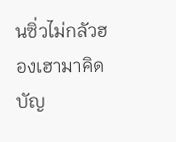นซิ่วไม่กลัวฮองเฮามาคิดบัญ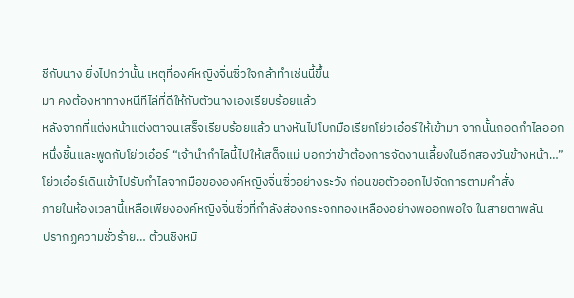ชีกับนาง ยิ่งไปกว่านั้น เหตุที่องค์หญิงจิ่นซิ่วใจกล้าทำเช่นนี้ขึ้น
มา คงต้องหาทางหนีทีไล่ที่ดีให้กับตัวนางเองเรียบร้อยแล้ว
หลังจากที่แต่งหน้าแต่งตาจนเสร็จเรียบร้อยแล้ว นางหันไปโบกมือเรียกโย่วเอ๋อร์ให้เข้ามา จากนั้นถอดกำไลออก
หนึ่งชิ้นและพูดกับโย่วเอ๋อร์ “เจ้านำกำไลนี้ไปให้เสด็จแม่ บอกว่าข้าต้องการจัดงานเลี้ยงในอีกสองวันข้างหน้า…”
โย่วเอ๋อร์เดินเข้าไปรับกำไลจากมือขององค์หญิงจิ่นซิ่วอย่างระวัง ก่อนขอตัวออกไปจัดการตามคำสั่ง
ภายในห้องเวลานี้เหลือเพียงองค์หญิงจิ่นซิ่วที่กำลังส่องกระจกทองเหลืองอย่างพออกพอใจ ในสายตาพลัน
ปรากฏความชั่วร้าย… ต้วนชิงหมิ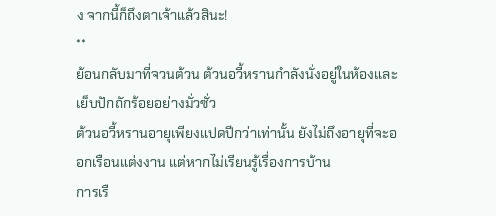ง จากนี้ก็ถึงตาเจ้าแล้วสินะ!
**
ย้อนกลับมาที่จวนต้วน ต้วนอวี้หรานกำลังนั่งอยู่ในห้องและเย็บปักถักร้อยอย่างมั่วซั่ว
ต้วนอวี้หรานอายุเพียงแปดปีกว่าเท่านั้น ยังไม่ถึงอายุที่จะออกเรือนแต่งงาน แต่หากไม่เรียนรู้เรื่องการบ้าน
การเรื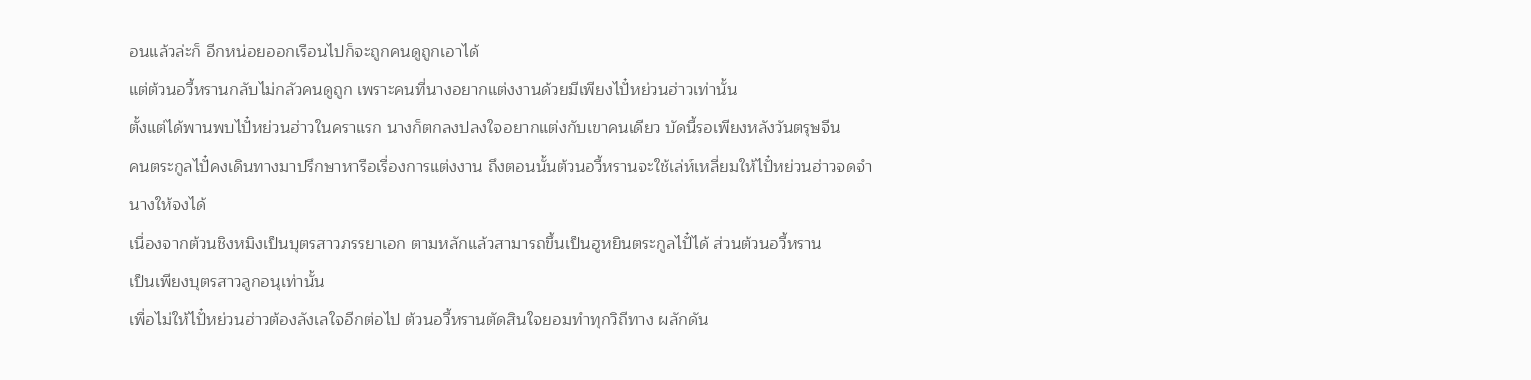อนแล้วล่ะก็ อีกหน่อยออกเรือนไปก็จะถูกคนดูถูกเอาได้
แต่ต้วนอวี้หรานกลับไม่กลัวคนดูถูก เพราะคนที่นางอยากแต่งงานด้วยมีเพียงไปั๋หย่วนฮ่าวเท่านั้น
ตั้งแต่ได้พานพบไปั๋หย่วนฮ่าวในคราแรก นางก็ตกลงปลงใจอยากแต่งกับเขาคนเดียว บัดนี้รอเพียงหลังวันตรุษจีน
คนตระกูลไปั๋คงเดินทางมาปรึกษาหารือเรื่องการแต่งงาน ถึงตอนนั้นต้วนอวี้หรานจะใช้เล่ห์เหลี่ยมให้ไปั๋หย่วนฮ่าวจดจำ
นางให้จงได้
เนื่องจากต้วนชิงหมิงเป็นบุตรสาวภรรยาเอก ตามหลักแล้วสามารถขึ้นเป็นฮูหยินตระกูลไปั๋ได้ ส่วนต้วนอวี้หราน
เป็นเพียงบุตรสาวลูกอนุเท่านั้น
เพื่อไม่ให้ไปั๋หย่วนฮ่าวต้องลังเลใจอีกต่อไป ต้วนอวี้หรานตัดสินใจยอมทำทุกวิถีทาง ผลักดัน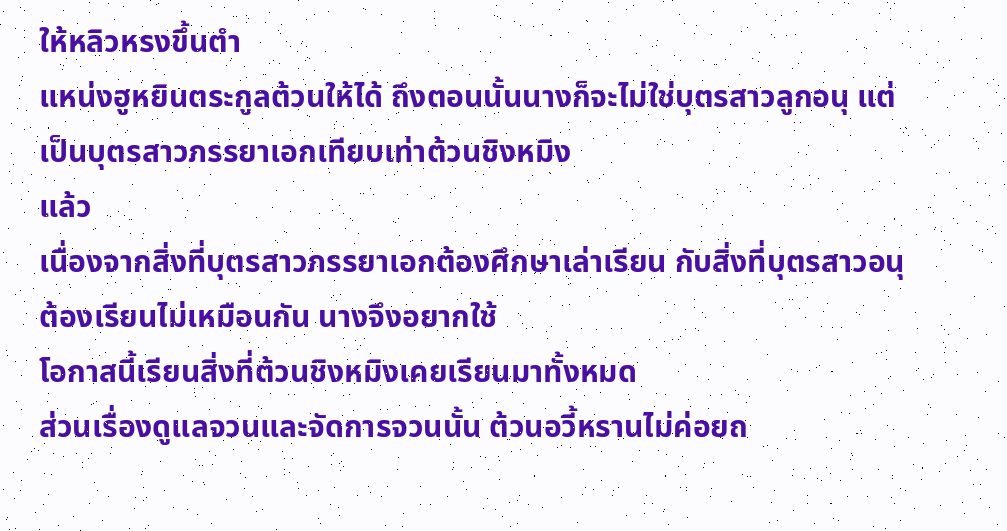ให้หลิวหรงขึ้นตำ
แหน่งฮูหยินตระกูลต้วนให้ได้ ถึงตอนนั้นนางก็จะไม่ใช่บุตรสาวลูกอนุ แต่เป็นบุตรสาวภรรยาเอกเทียบเท่าต้วนชิงหมิง
แล้ว
เนื่องจากสิ่งที่บุตรสาวภรรยาเอกต้องศึกษาเล่าเรียน กับสิ่งที่บุตรสาวอนุต้องเรียนไม่เหมือนกัน นางจึงอยากใช้
โอกาสนี้เรียนสิ่งที่ต้วนชิงหมิงเคยเรียนมาทั้งหมด
ส่วนเรื่องดูแลจวนและจัดการจวนนั้น ต้วนอวี้หรานไม่ค่อยถ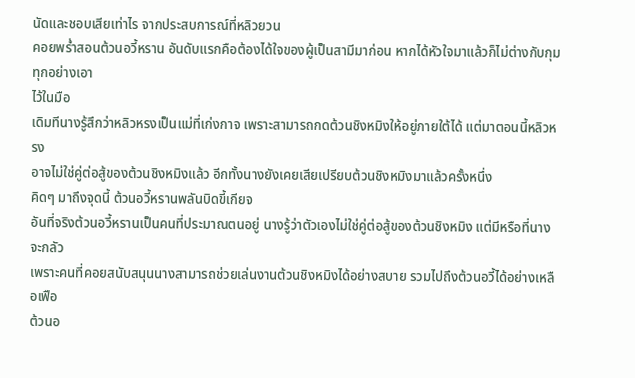นัดและชอบเสียเท่าไร จากประสบการณ์ที่หลิวยวน
คอยพรํ่าสอนต้วนอวี้หราน อันดับแรกคือต้องได้ใจของผู้เป็นสามีมาก่อน หากได้หัวใจมาแล้วก็ไม่ต่างกับกุมทุกอย่างเอา
ไว้ในมือ
เดิมทีนางรู้สึกว่าหลิวหรงเป็นแม่ที่เก่งกาจ เพราะสามารถกดต้วนชิงหมิงให้อยู่ภายใต้ได้ แต่มาตอนนี้หลิวหรง
อาจไม่ใช่คู่ต่อสู้ของต้วนชิงหมิงแล้ว อีกทั้งนางยังเคยเสียเปรียบต้วนชิงหมิงมาแล้วครั้งหนึ่ง
คิดๆ มาถึงจุดนี้ ต้วนอวี้หรานพลันบิดขี้เกียจ
อันที่จริงต้วนอวี้หรานเป็นคนที่ประมาณตนอยู่ นางรู้ว่าตัวเองไม่ใช่คู่ต่อสู้ของต้วนชิงหมิง แต่มีหรือที่นางจะกลัว
เพราะคนที่คอยสนับสนุนนางสามารถช่วยเล่นงานต้วนชิงหมิงได้อย่างสบาย รวมไปถึงต้วนอวี้ได้อย่างเหลือเฟือ
ต้วนอ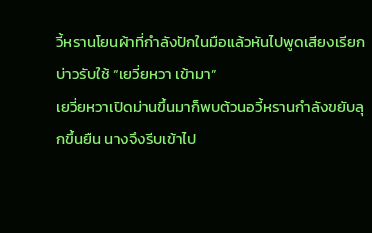วี้หรานโยนผ้าที่กำลังปักในมือแล้วหันไปพูดเสียงเรียกบ่าวรับใช้ “เยวี่ยหวา เข้ามา”
เยวี่ยหวาเปิดม่านขึ้นมาก็พบต้วนอวี้หรานกำลังขยับลุกขึ้นยืน นางจึงรีบเข้าไป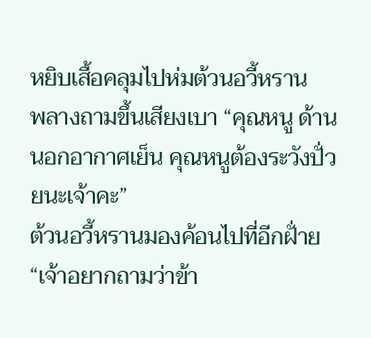หยิบเสื้อคลุมไปห่มต้วนอวี้หราน
พลางถามขึ้นเสียงเบา “คุณหนู ด้านนอกอากาศเย็น คุณหนูต้องระวังปั่วยนะเจ้าคะ”
ต้วนอวี้หรานมองค้อนไปที่อีกฝั่าย “เจ้าอยากถามว่าข้า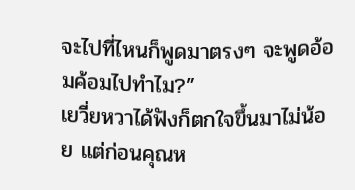จะไปที่ไหนก็พูดมาตรงๆ จะพูดอ้อมค้อมไปทำไม?”
เยวี่ยหวาได้ฟังก็ตกใจขึ้นมาไม่น้อย แต่ก่อนคุณห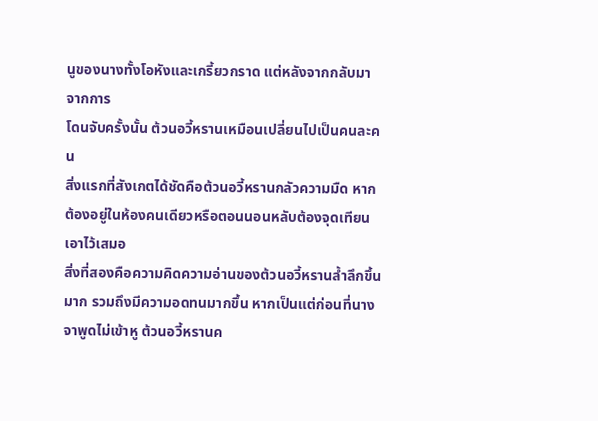นูของนางทั้งโอหังและเกรี้ยวกราด แต่หลังจากกลับมาจากการ
โดนจับครั้งนั้น ต้วนอวี้หรานเหมือนเปลี่ยนไปเป็นคนละคน
สิ่งแรกที่สังเกตได้ชัดคือต้วนอวี้หรานกลัวความมืด หากต้องอยู่ในห้องคนเดียวหรือตอนนอนหลับต้องจุดเทียน
เอาไว้เสมอ
สิ่งที่สองคือความคิดความอ่านของต้วนอวี้หรานลํ้าลึกขึ้นมาก รวมถึงมีความอดทนมากขึ้น หากเป็นแต่ก่อนที่นาง
จาพูดไม่เข้าหู ต้วนอวี้หรานค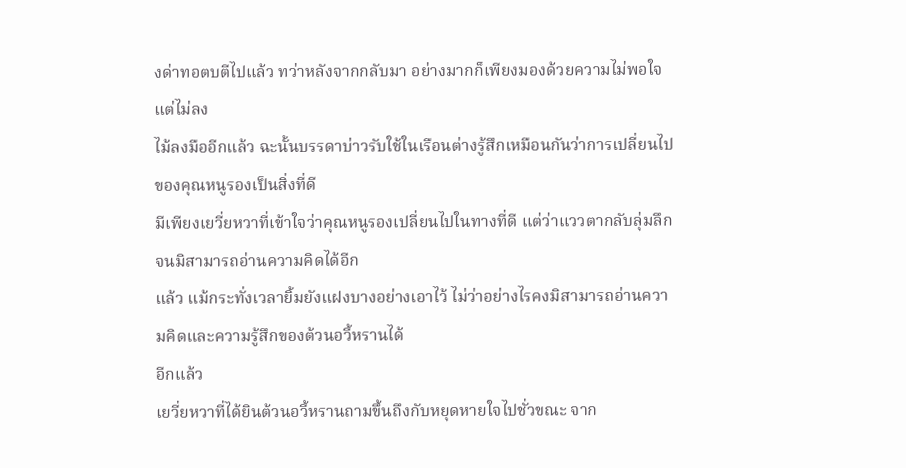งด่าทอตบตีไปแล้ว ทว่าหลังจากกลับมา อย่างมากก็เพียงมองด้วยความไม่พอใจ แต่ไม่ลง
ไม้ลงมืออีกแล้ว ฉะนั้นบรรดาบ่าวรับใช้ในเรือนต่างรู้สึกเหมือนกันว่าการเปลี่ยนไปของคุณหนูรองเป็นสิ่งที่ดี
มีเพียงเยวี่ยหวาที่เข้าใจว่าคุณหนูรองเปลี่ยนไปในทางที่ดี แต่ว่าแววตากลับลุ่มลึกจนมิสามารถอ่านความคิดได้อีก
แล้ว แม้กระทั่งเวลายิ้มยังแฝงบางอย่างเอาไว้ ไม่ว่าอย่างไรคงมิสามารถอ่านความคิดและความรู้สึกของต้วนอวี้หรานได้
อีกแล้ว
เยวี่ยหวาที่ได้ยินต้วนอวี้หรานถามขึ้นถึงกับหยุดหายใจไปชั่วขณะ จาก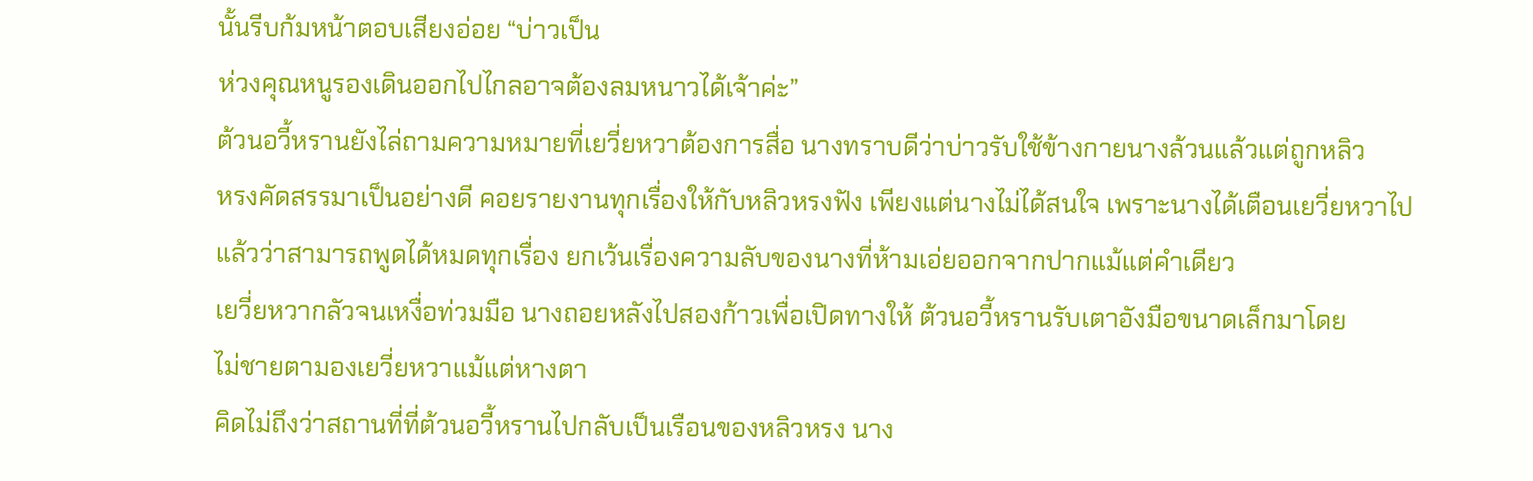นั้นรีบก้มหน้าตอบเสียงอ่อย “บ่าวเป็น
ห่วงคุณหนูรองเดินออกไปไกลอาจต้องลมหนาวได้เจ้าค่ะ”
ต้วนอวี้หรานยังไล่ถามความหมายที่เยวี่ยหวาต้องการสื่อ นางทราบดีว่าบ่าวรับใช้ข้างกายนางล้วนแล้วแต่ถูกหลิว
หรงคัดสรรมาเป็นอย่างดี คอยรายงานทุกเรื่องให้กับหลิวหรงฟัง เพียงแต่นางไม่ได้สนใจ เพราะนางได้เตือนเยวี่ยหวาไป
แล้วว่าสามารถพูดได้หมดทุกเรื่อง ยกเว้นเรื่องความลับของนางที่ห้ามเอ่ยออกจากปากแม้แต่คำเดียว
เยวี่ยหวากลัวจนเหงื่อท่วมมือ นางถอยหลังไปสองก้าวเพื่อเปิดทางให้ ต้วนอวี้หรานรับเตาอังมือขนาดเล็กมาโดย
ไม่ชายตามองเยวี่ยหวาแม้แต่หางตา
คิดไม่ถึงว่าสถานที่ที่ต้วนอวี้หรานไปกลับเป็นเรือนของหลิวหรง นาง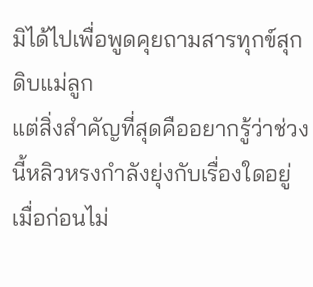มิได้ไปเพื่อพูดคุยถามสารทุกข์สุกดิบแม่ลูก
แต่สิ่งสำคัญที่สุดคืออยากรู้ว่าช่วงนี้หลิวหรงกำลังยุ่งกับเรื่องใดอยู่
เมื่อก่อนไม่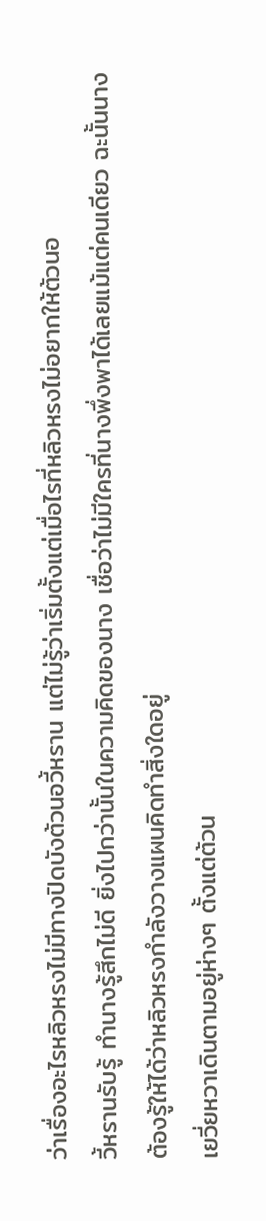ว่าเรื่องอะไรหลิวหรงไม่มีทางปิดบังต้วนอวี้หราน แต่ไม่รู้ว่าเริ่มตั้งแต่เมื่อไรที่หลิวหรงไม่อยากให้ต้วนอ
วี้หรานรับรู้ ทำนางรู้สึกไม่ดี ยิ่งไปกว่านั้นในความคิดของนาง เชื่อว่าไม่มีใครที่นางพึ่งพาได้เลยแม้แต่คนเดียว ฉะนั้นนาง
ต้องรู้ให้ได้ว่าหลิวหรงกำลังวางแผนคิดทำสิ่งใดอยู่
เยวี่ยหวาเดินตามอยู่ห่างๆ ตั้งแต่ต้วน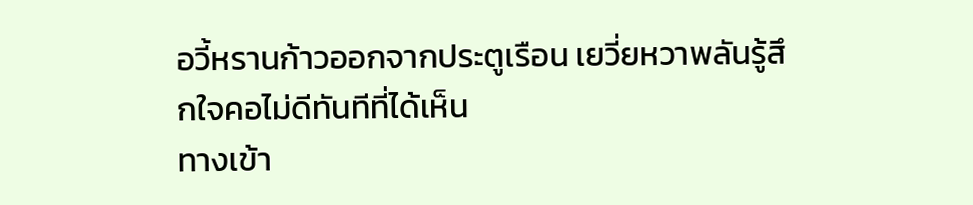อวี้หรานก้าวออกจากประตูเรือน เยวี่ยหวาพลันรู้สึกใจคอไม่ดีทันทีที่ได้เห็น
ทางเข้า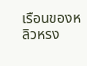เรือนของหลิวหรง